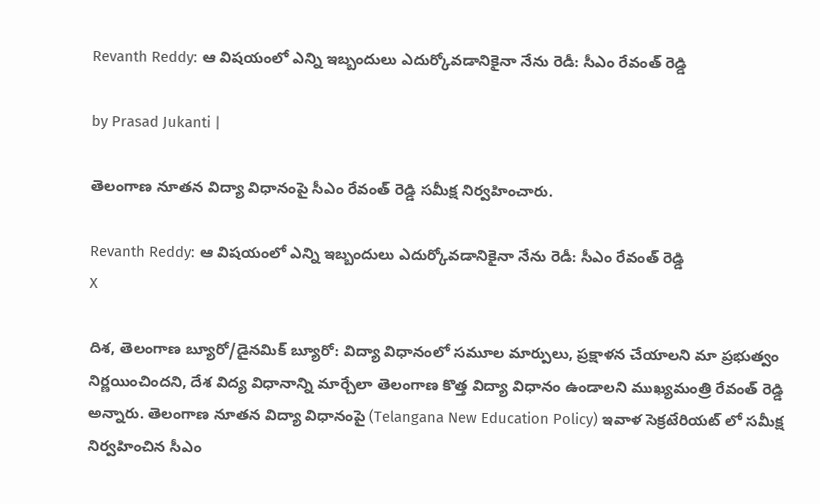Revanth Reddy: ఆ విషయంలో ఎన్ని ఇబ్బందులు ఎదుర్కోవడానికైనా నేను రెడీ: సీఎం రేవంత్ రెడ్డి

by Prasad Jukanti |

తెలంగాణ నూతన విద్యా విధానంపై సీఎం రేవంత్ రెడ్డి సమీక్ష నిర్వహించారు.

Revanth Reddy: ఆ విషయంలో ఎన్ని ఇబ్బందులు ఎదుర్కోవడానికైనా నేను రెడీ: సీఎం రేవంత్ రెడ్డి
X

దిశ, తెలంగాణ బ్యూరో/డైనమిక్ బ్యూరో: విద్యా విధానంలో సమూల మార్పులు, ప్రక్షాళన చేయాలని మా ప్రభుత్వం నిర్ణయించిందని, దేశ విద్య విధానాన్ని మార్చేలా తెలంగాణ కొత్త విద్యా విధానం ఉండాలని ముఖ్యమంత్రి రేవంత్ రెడ్డి అన్నారు. తెలంగాణ నూతన విద్యా విధానంపై (Telangana New Education Policy) ఇవాళ సెక్రటేరియట్ లో సమీక్ష నిర్వహించిన సీఎం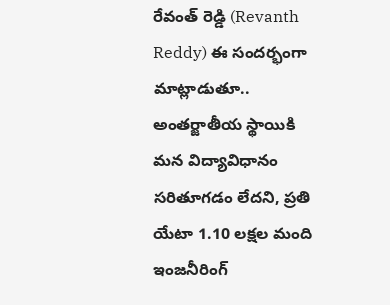రేవంత్ రెడ్డి (Revanth Reddy) ఈ సందర్భంగా మాట్లాడుతూ.. అంతర్జాతీయ స్థాయికి మన విద్యావిధానం సరితూగడం లేదని, ప్రతి యేటా 1.10 లక్షల మంది ఇంజనీరింగ్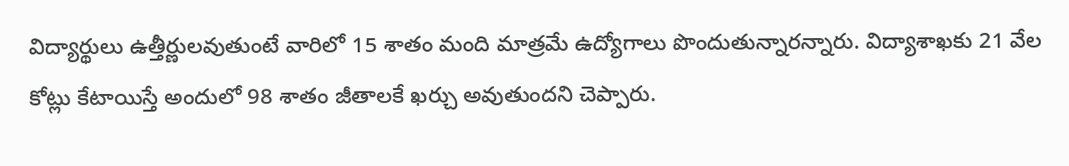విద్యార్థులు ఉత్తీర్ణులవుతుంటే వారిలో 15 శాతం మంది మాత్రమే ఉద్యోగాలు పొందుతున్నారన్నారు. విద్యాశాఖకు 21 వేల కోట్లు కేటాయిస్తే అందులో 98 శాతం జీతాలకే ఖర్చు అవుతుందని చెప్పారు.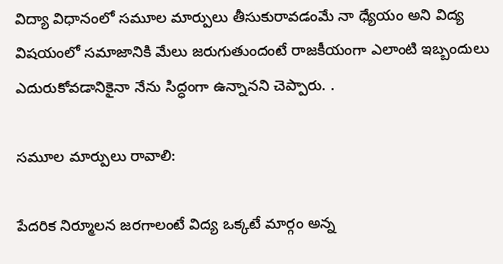విద్యా విధానంలో సమూల మార్పులు తీసుకురావడంమే నా ధ్యేయం అని విద్య విషయంలో సమాజానికి మేలు జరుగుతుందంటే రాజకీయంగా ఎలాంటి ఇబ్బందులు ఎదురుకోవడానికైనా నేను సిద్ధంగా ఉన్నానని చెప్పారు. .

సమూల మార్పులు రావాలి:

పేదరిక నిర్మూలన జరగాలంటే విద్య ఒక్కటే మార్గం అన్న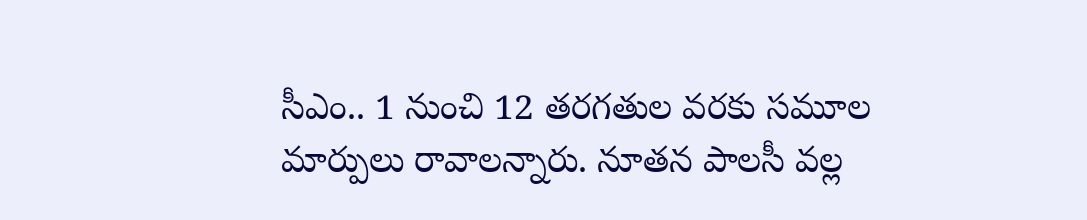సీఎం.. 1 నుంచి 12 తరగతుల వరకు సమూల మార్పులు రావాలన్నారు. నూతన పాలసీ వల్ల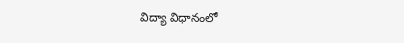విద్యా విధానంలో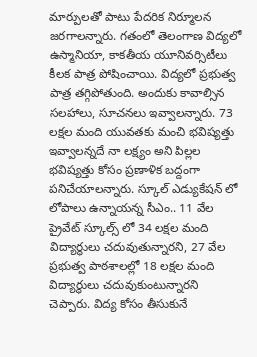మార్పులతో పాటు పేదరిక నిర్మూలన జరగాలన్నారు. గతంలో తెలంగాణ విద్యలో ఉస్మానియా, కాకతీయ యూనివర్సిటీలు కీలక పాత్ర పోషించాయి. విద్యలో ప్రభుత్వ పాత్ర తగ్గిపోతుంది. అందుకు కావాల్సిన సలహాలు, సూచనలు ఇవ్వాలన్నారు. 73 లక్షల మంది యువతకు మంచి భవిష్యత్తు ఇవ్వాలన్నదే నా లక్ష్యం అని పిల్లల భవిష్యత్తు కోసం ప్రణాళిక బద్దంగా పనిచేయాలన్నారు. స్కూల్ ఎడ్యుకేషన్ లో లోపాలు ఉన్నాయన్న సీఎం.. 11 వేల ప్రైవేట్ స్కూల్స్ లో 34 లక్షల మంది విద్యార్థులు చదువుతున్నారని, 27 వేల ప్రభుత్వ పాఠశాలల్లో 18 లక్షల మంది విద్యార్థులు చదువుకుంటున్నారని చెప్పారు. విద్య కోసం తీసుకునే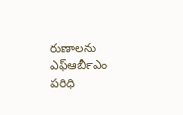రుణాలను ఎఫ్‍ఆర్‍బీఎం పరిధి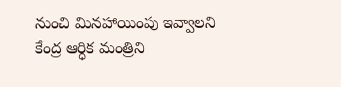నుంచి మినహాయింపు ఇవ్వాలని కేంద్ర ఆర్ధిక మంత్రిని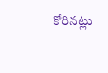కోరినట్లు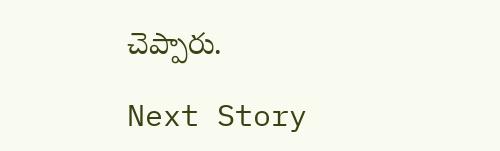చెప్పారు.

Next Story